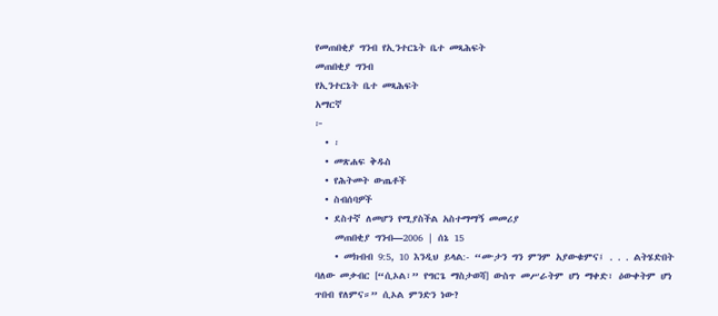የመጠበቂያ ግንብ የኢንተርኔት ቤተ መጻሕፍት
መጠበቂያ ግንብ
የኢንተርኔት ቤተ መጻሕፍት
አማርኛ
፦
  • ፡
  • መጽሐፍ ቅዱስ
  • የሕትመት ውጤቶች
  • ስብሰባዎች
  • ደስተኛ ለመሆን የሚያስችል አስተማማኝ መመሪያ
    መጠበቂያ ግንብ—2006 | ሰኔ 15
    • መክብብ 9:5, 10 እንዲህ ይላል:- “ሙታን ግን ምንም አያውቁምና፤ . . . ልትሄድበት ባለው መቃብር [“ሲኦል፣” የግርጌ ማስታወሻ] ውስጥ መሥራትም ሆነ ማቀድ፣ ዕውቀትም ሆነ ጥበብ የለምና።” ሲኦል ምንድን ነው?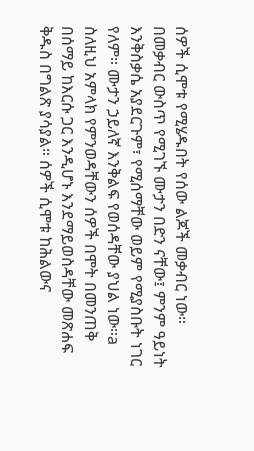ሰዎች ሲሞቱ የሚሄዱበት የሰው ልጆች መቃብር ነው። በመቃብር ውስጥ የሚገኙ ሙታን በድን ናቸው፤ ምንም ዓይነት እንቅስቃሴ አያደርጉም፣ የሚሰማቸው ወይም የሚያስቡት ነገር የለም። ሙታን ኃይለኛ እንቅልፍ የወሰዳቸው ያህል ነው።a ስለዚህ አምላክ የምንወዳቸውን ሰዎች በሞት በመንጠቅ በሰማይ ከእርሱ ጋር እንዲሆኑ እንደማይወስዳቸው መጽሐፍ ቅዱስ በግልጽ ያሳያል። ሰዎች ሲሞቱ ከሕልውና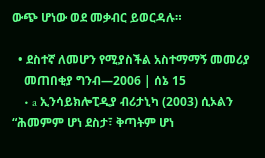ውጭ ሆነው ወደ መቃብር ይወርዳሉ።

  • ደስተኛ ለመሆን የሚያስችል አስተማማኝ መመሪያ
    መጠበቂያ ግንብ—2006 | ሰኔ 15
    • a ኢንሳይክሎፒዲያ ብሪታኒካ (2003) ሲኦልን “ሕመምም ሆነ ደስታ፣ ቅጣትም ሆነ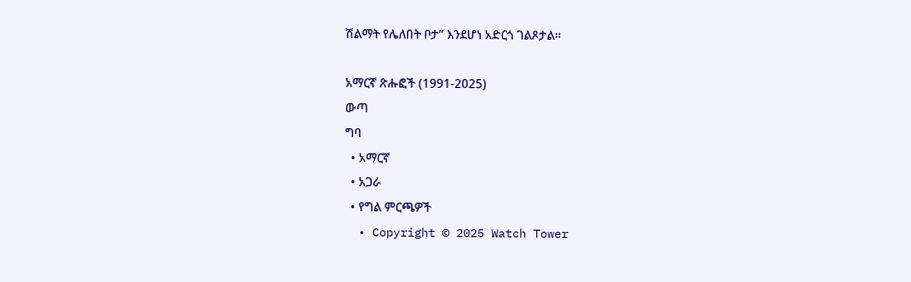ሽልማት የሌለበት ቦታ” እንደሆነ አድርጎ ገልጾታል።

አማርኛ ጽሑፎች (1991-2025)
ውጣ
ግባ
  • አማርኛ
  • አጋራ
  • የግል ምርጫዎች
  • Copyright © 2025 Watch Tower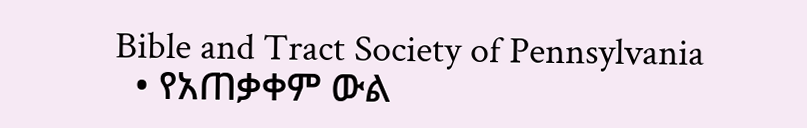Bible and Tract Society of Pennsylvania
  • የአጠቃቀም ውል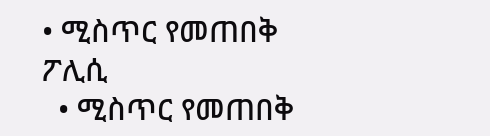• ሚስጥር የመጠበቅ ፖሊሲ
  • ሚስጥር የመጠበቅ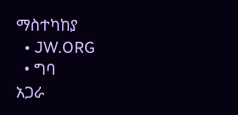ማስተካከያ
  • JW.ORG
  • ግባ
አጋራ